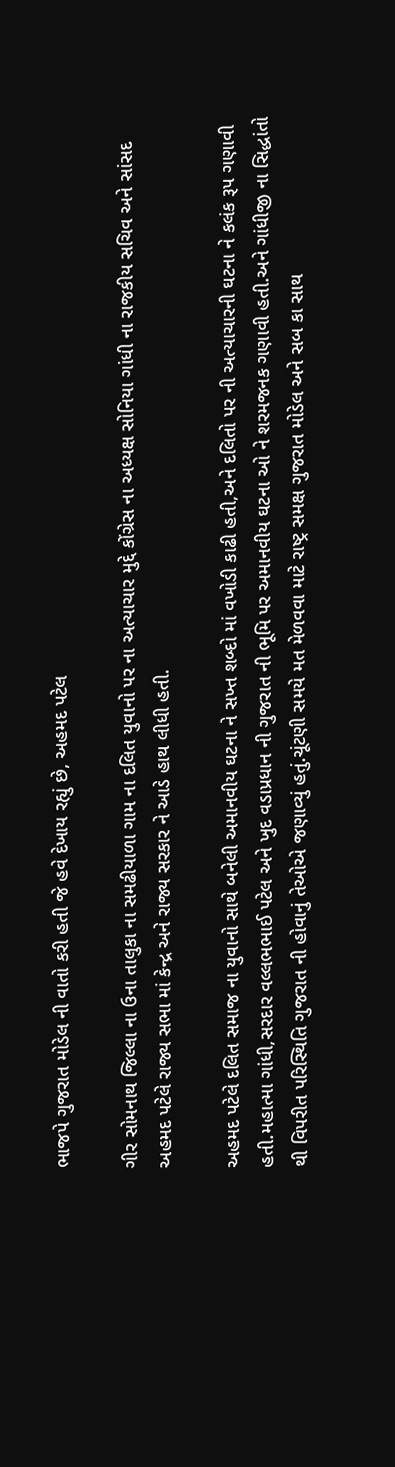ભાજપે ગુજરાત મોડેલ ની વાતો કરી હતી જે હવે દેખાય રહ્યું છે, અહમદ પટેલ

ગીર સોમનાથ જિલ્લા ના ઉના તાલુકા ના સમઢીયાળા ગામ ના દલિત યુવાનો પર ના અત્યાચાર મુદ્દે કોંગ્રેસ ના અધ્યક્ષ સોનિયા ગાંધી ના રાજકીય સચિવ અને સાંસદ અહમદ પટેલે રાજ્ય સભા માં કેન્દ્ર અને રાજ્ય સરકાર ને આડે હાથ લીધી હતી.

અહમદ પટેલે દલિત સમાજ ના યુવાનો સાથે બનેલી અમાનવીય ઘટના ને સખ્ત શબ્દો માં વખોડી કાઢી હતી,અને દલિતો પર ની અત્યાચારની ઘટના ને કલંક રૂપ ગણાવી હતી.મહાત્મા ગાંધી,સરદાર વલ્લભભાઈ પટેલ અને ખુદ વડાપ્રધાન ની ગુજરાત ની ભૂમિ પર અમાનવીય ઘટના ઓ ને શરમજનક ગણાવી હતી.અને ગાંધીજી ના સિદ્ધાંતો થી વિપરીત પરિસ્થિતિ ગુજરાત ની હોવાનું તેઓએ જણાવ્યું હતું.ચૂંટણી સમયે મત મેળવવા માટે રાષ્ટ્ર સમક્ષ ગુજરાત મોડેલ અને સબ કા સાથ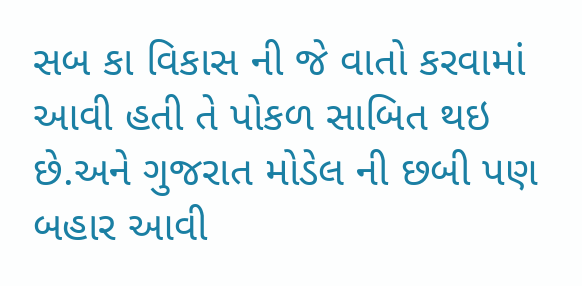સબ કા વિકાસ ની જે વાતો કરવામાં આવી હતી તે પોકળ સાબિત થઇ છે.અને ગુજરાત મોડેલ ની છબી પણ બહાર આવી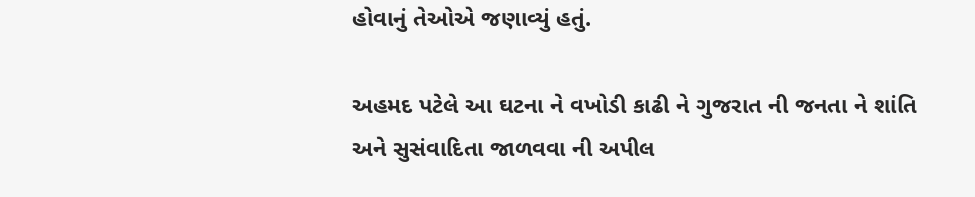હોવાનું તેઓએ જણાવ્યું હતું.

અહમદ પટેલે આ ઘટના ને વખોડી કાઢી ને ગુજરાત ની જનતા ને શાંતિ અને સુસંવાદિતા જાળવવા ની અપીલ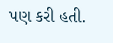પણ કરી હતી.